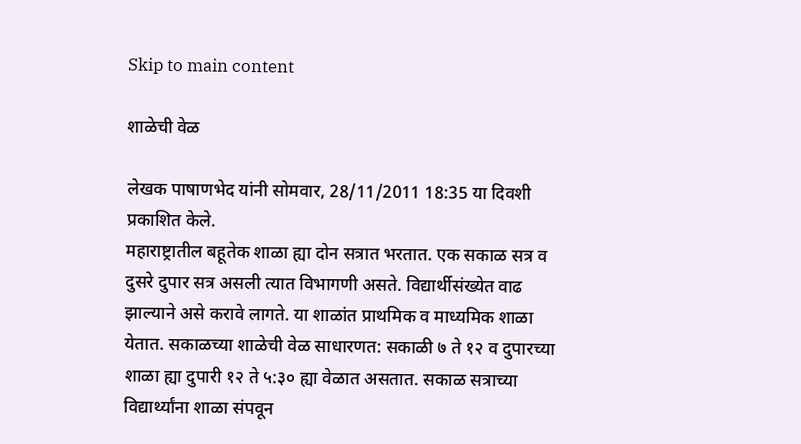Skip to main content

शाळेची वेळ

लेखक पाषाणभेद यांनी सोमवार, 28/11/2011 18:35 या दिवशी प्रकाशित केले.
महाराष्ट्रातील बहूतेक शाळा ह्या दोन सत्रात भरतात. एक सकाळ सत्र व दुसरे दुपार सत्र असली त्यात विभागणी असते. विद्यार्थीसंख्येत वाढ झाल्याने असे करावे लागते. या शाळांत प्राथमिक व माध्यमिक शाळा येतात. सकाळच्या शाळेची वेळ साधारणत: सकाळी ७ ते १२ व दुपारच्या शाळा ह्या दुपारी १२ ते ५:३० ह्या वेळात असतात. सकाळ सत्राच्या विद्यार्थ्यांना शाळा संपवून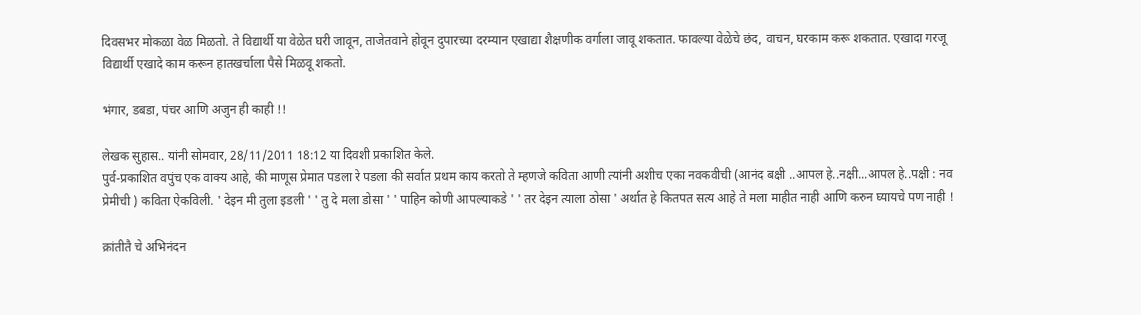दिवसभर मोकळा वेळ मिळतो. ते विद्यार्थी या वेळेत घरी जावून, ताजेतवाने होवून दुपारच्या दरम्यान एखाद्या शैक्षणीक वर्गाला जावू शकतात. फावल्या वेळेचे छंद, वाचन, घरकाम करू शकतात. एखादा गरजू विद्यार्थी एखादे काम करून हातखर्चाला पैसे मिळवू शकतो.

भंगार, डबडा, पंचर आणि अजुन ही काही !!

लेखक सुहास.. यांनी सोमवार, 28/11/2011 18:12 या दिवशी प्रकाशित केले.
पुर्व-प्रकाशित वपुंच एक वाक्य आहे, की माणूस प्रेमात पडला रे पडला की सर्वात प्रथम काय करतो ते म्हणजे कविता आणी त्यांनी अशीच एका नवकवीची (आनंद बक्षी ..आपल हे..नक्षी...आपल हे..पक्षी : नव प्रेमीची ) कविता ऐकविली. ' देइन मी तुला इडली ' ' तु दे मला डोसा ' ' पाहिन कोणी आपल्याकडे ' ' तर देइन त्याला ठोसा ' अर्थात हे कितपत सत्य आहे ते मला माहीत नाही आणि करुन घ्यायचे पण नाही !

क्रांतीतै चे अभिनंदन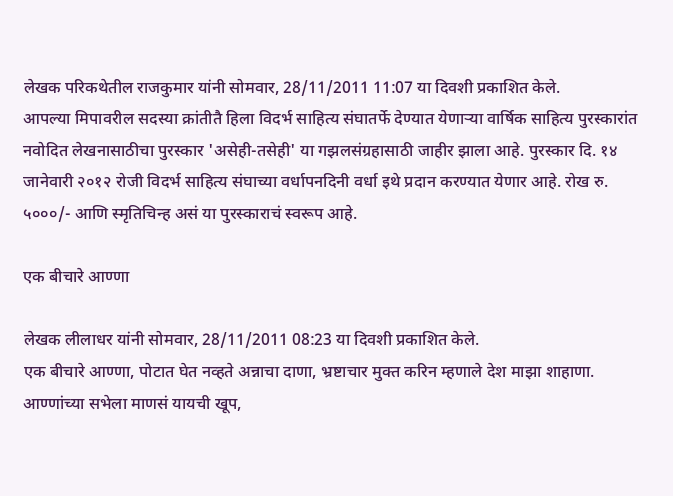लेखक परिकथेतील राजकुमार यांनी सोमवार, 28/11/2011 11:07 या दिवशी प्रकाशित केले.
आपल्या मिपावरील सदस्या क्रांतीतै हिला विदर्भ साहित्य संघातर्फे देण्यात येणाऱ्या वार्षिक साहित्य पुरस्कारांत नवोदित लेखनासाठीचा पुरस्कार 'असेही-तसेही' या गझलसंग्रहासाठी जाहीर झाला आहे. पुरस्कार दि. १४ जानेवारी २०१२ रोजी विदर्भ साहित्य संघाच्या वर्धापनदिनी वर्धा इथे प्रदान करण्यात येणार आहे. रोख रु. ५०००/- आणि स्मृतिचिन्ह असं या पुरस्काराचं स्वरूप आहे.

एक बीचारे आण्णा

लेखक लीलाधर यांनी सोमवार, 28/11/2011 08:23 या दिवशी प्रकाशित केले.
एक बीचारे आण्णा, पोटात घेत नव्हते अन्नाचा दाणा, भ्रष्टाचार मुक्त करिन म्हणाले देश माझा शाहाणा. आण्णांच्या सभेला माणसं यायची खूप,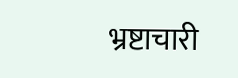भ्रष्टाचारी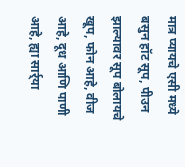मात्र प्यायचे एसी मध्ये बसुन हॉट सूप, पीउन झाल्यावर सूप बोलायचे खूप, फोन आहे, वीज आहे, दूध आणि पाणी आहे, ह्या सार्र्या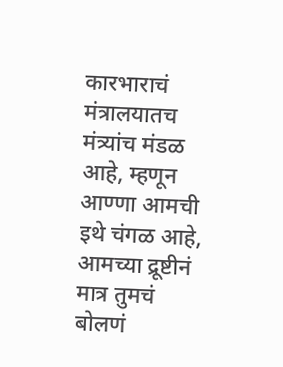कारभाराचं मंत्रालयातच मंत्र्यांच मंडळ आहे, म्हणून आण्णा आमची इथे चंगळ आहे, आमच्या द्रूष्टीनं मात्र तुमचं बोलणं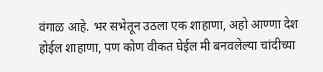वंगाळ आहे. भर सभेतून उठला एक शाहाणा, अहो आण्णा देश होईल शाहाणा, पण कोण वीकत घेईल मी बनवलेल्या चांदीच्या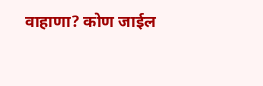वाहाणा? कोण जाईल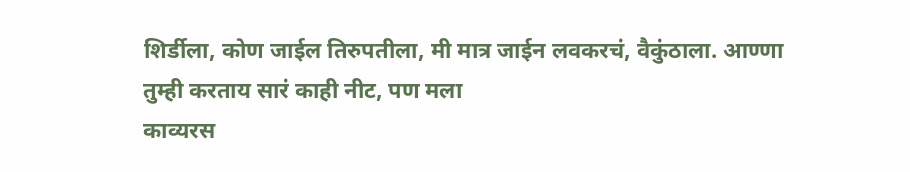शिर्डीला, कोण जाईल तिरुपतीला, मी मात्र जाईन लवकरचं, वैकुंठाला. आण्णा तुम्ही करताय सारं काही नीट, पण मला
काव्यरस